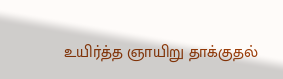உயிர்த்த ஞாயிறு தாக்குதல்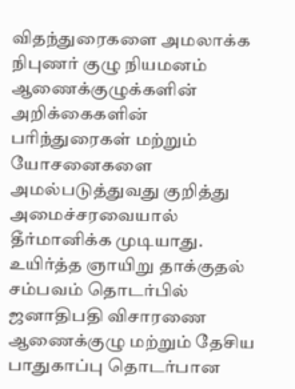விதந்துரைகளை அமலாக்க நிபுணர் குழு நியமனம்
ஆணைக்குழுக்களின் அறிக்கைகளின் பரிந்துரைகள் மற்றும் யோசனைகளை அமல்படுத்துவது குறித்து அமைச்சரவையால் தீர்மானிக்க முடியாது.
உயிர்த்த ஞாயிறு தாக்குதல் சம்பவம் தொடர்பில் ஜனாதிபதி விசாரணை ஆணைக்குழு மற்றும் தேசிய பாதுகாப்பு தொடர்பான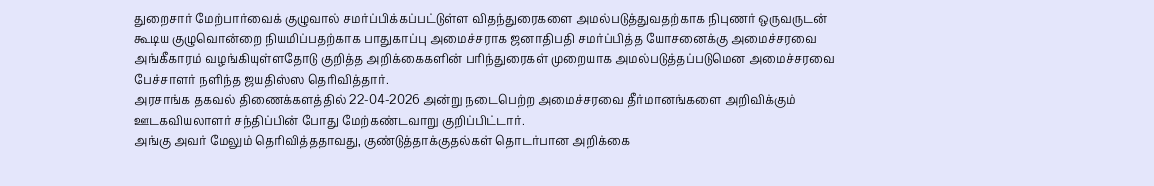துறைசார் மேற்பார்வைக் குழுவால் சமர்ப்பிக்கப்பட்டுள்ள விதந்துரைகளை அமல்படுத்துவதற்காக நிபுணர் ஒருவருடன் கூடிய குழுவொன்றை நியமிப்பதற்காக பாதுகாப்பு அமைச்சராக ஜனாதிபதி சமர்ப்பித்த யோசனைக்கு அமைச்சரவை அங்கீகாரம் வழங்கியுள்ளதோடு குறித்த அறிக்கைகளின் பரிந்துரைகள் முறையாக அமல்படுத்தப்படுமென அமைச்சரவை பேச்சாளர் நளிந்த ஜயதிஸ்ஸ தெரிவித்தார்.
அரசாங்க தகவல் திணைக்களத்தில் 22-04-2026 அன்று நடைபெற்ற அமைச்சரவை தீர்மானங்களை அறிவிக்கும் ஊடகவியலாளர் சந்திப்பின் போது மேற்கண்டவாறு குறிப்பிட்டார்.
அங்கு அவர் மேலும் தெரிவித்ததாவது, குண்டுத்தாக்குதல்கள் தொடர்பான அறிக்கை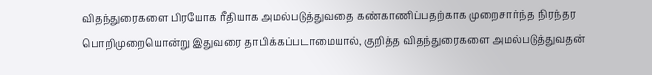விதந்துரைகளை பிரயோக ரீதியாக அமல்படுத்துவதை கண்காணிப்பதற்காக முறைசார்ந்த நிரந்தர பொறிமுறையொன்று இதுவரை தாபிக்கப்படாமையால், குறித்த விதந்துரைகளை அமல்படுத்துவதன்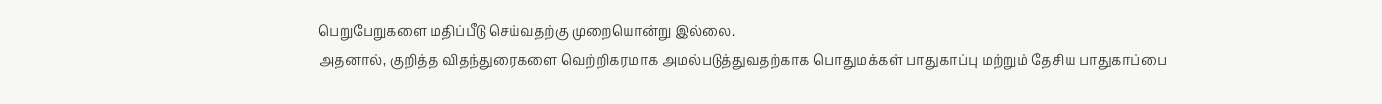பெறுபேறுகளை மதிப்பீடு செய்வதற்கு முறையொன்று இல்லை.
அதனால், குறித்த விதந்துரைகளை வெற்றிகரமாக அமல்படுத்துவதற்காக பொதுமக்கள் பாதுகாப்பு மற்றும் தேசிய பாதுகாப்பை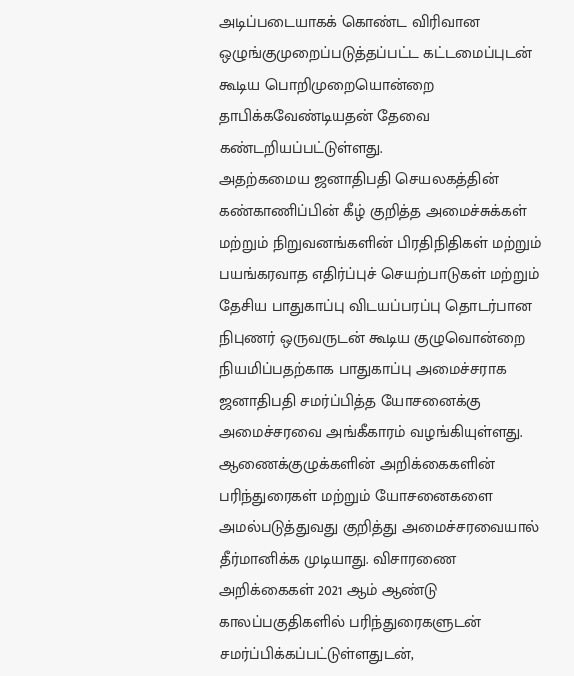அடிப்படையாகக் கொண்ட விரிவான ஒழுங்குமுறைப்படுத்தப்பட்ட கட்டமைப்புடன் கூடிய பொறிமுறையொன்றை தாபிக்கவேண்டியதன் தேவை கண்டறியப்பட்டுள்ளது.
அதற்கமைய ஜனாதிபதி செயலகத்தின் கண்காணிப்பின் கீழ் குறித்த அமைச்சுக்கள் மற்றும் நிறுவனங்களின் பிரதிநிதிகள் மற்றும் பயங்கரவாத எதிர்ப்புச் செயற்பாடுகள் மற்றும் தேசிய பாதுகாப்பு விடயப்பரப்பு தொடர்பான நிபுணர் ஒருவருடன் கூடிய குழுவொன்றை நியமிப்பதற்காக பாதுகாப்பு அமைச்சராக ஜனாதிபதி சமர்ப்பித்த யோசனைக்கு அமைச்சரவை அங்கீகாரம் வழங்கியுள்ளது.
ஆணைக்குழுக்களின் அறிக்கைகளின் பரிந்துரைகள் மற்றும் யோசனைகளை அமல்படுத்துவது குறித்து அமைச்சரவையால் தீர்மானிக்க முடியாது. விசாரணை அறிக்கைகள் 2021 ஆம் ஆண்டு காலப்பகுதிகளில் பரிந்துரைகளுடன் சமர்ப்பிக்கப்பட்டுள்ளதுடன்,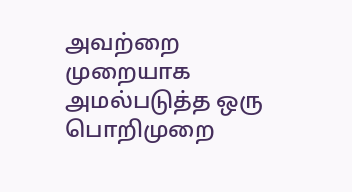அவற்றை முறையாக அமல்படுத்த ஒரு பொறிமுறை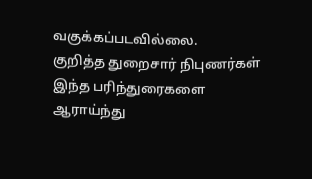வகுக்கப்படவில்லை.
குறித்த துறைசார் நிபுணர்கள் இந்த பரிந்துரைகளை ஆராய்ந்து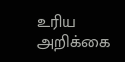உரிய அறிக்கை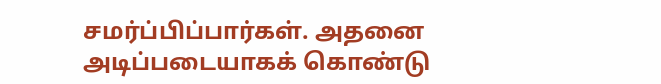சமர்ப்பிப்பார்கள். அதனை அடிப்படையாகக் கொண்டு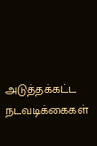அடுத்தக்கட்ட நடவடிக்கைகள்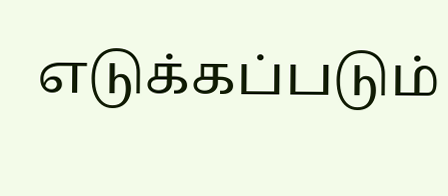எடுக்கப்படும்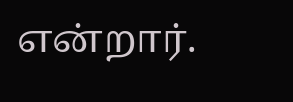என்றார்.